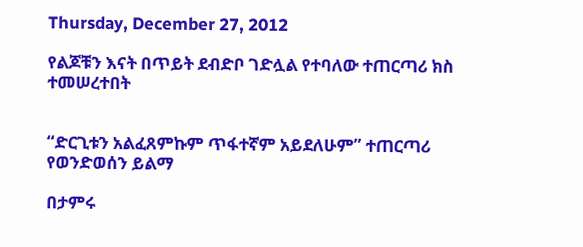Thursday, December 27, 2012

የልጆቹን እናት በጥይት ደብድቦ ገድሏል የተባለው ተጠርጣሪ ክስ ተመሠረተበት


“ድርጊቱን አልፈጸምኩም ጥፋተኛም አይደለሁም” ተጠርጣሪ የወንድወሰን ይልማ

በታምሩ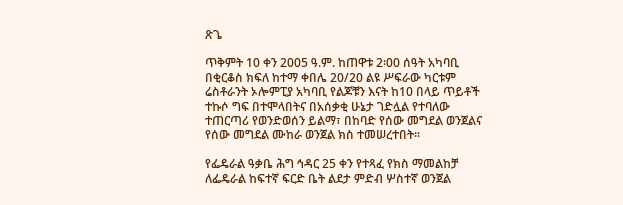ጽጌ

ጥቅምት 10 ቀን 2005 ዓ.ም. ከጠዋቱ 2፡00 ሰዓት አካባቢ በቂርቆስ ክፍለ ከተማ ቀበሌ 20/20 ልዩ ሥፍራው ካርቱም ሬስቶራንት ኦሎምፒያ አካባቢ የልጆቹን እናት ከ10 በላይ ጥይቶች ተኩሶ ግፍ በተሞላበትና በአሰቃቂ ሁኔታ ገድሏል የተባለው ተጠርጣሪ የወንድወሰን ይልማ፣ በከባድ የሰው መግደል ወንጀልና የሰው መግደል ሙከራ ወንጀል ክስ ተመሠረተበት፡፡

የፌዴራል ዓቃቤ ሕግ ኅዳር 25 ቀን የተጻፈ የክስ ማመልከቻ ለፌዴራል ከፍተኛ ፍርድ ቤት ልደታ ምድብ ሦስተኛ ወንጀል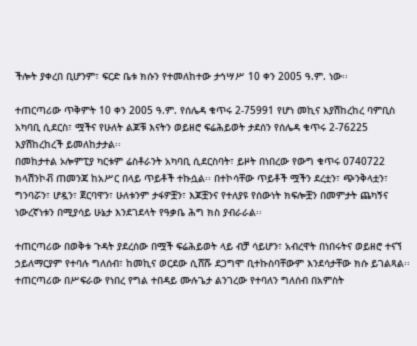ችሎት ያቀረበ ቢሆንም፣ ፍርድ ቤቱ ክሱን የተመለከተው ታኅሣሥ 10 ቀን 2005 ዓ.ም. ነው፡፡

ተጠርጣሪው ጥቅምት 10 ቀን 2005 ዓ.ም. የሰሌዳ ቁጥሩ 2-75991 የሆነ መኪና እያሽከረከረ ባምቢስ አካባቢ ሲደርስ፣ ሟችና የሁለት ልጆቹ እናትን ወይዘሮ ፍሬሕይወት ታደሰን የሰሌዳ ቁጥሩ 2-76225 እያሽከረከረች ይመለከታታል፡፡
በመከታተል ኦሎምፒያ ካርቱም ሬስቶራንት አካባቢ ሲደርስባት፣ ይዞት በነበረው የውግ ቁጥሩ 0740722 ክላሽንኮቭ ጠመንጃ ከአሥር በላይ ጥይቶች ተኩሷል፡፡ በተኮሳቸው ጥይቶች ሟችን ደረቷን፣ ጭንቅላቷን፣ ግንባሯን፣ ሆዷን፣ ጀርባዋን፣ ሁለቱንም ታፋዎቿን፣ እጆቿንና የተለያዩ የሰውነት ክፍሎቿን በመምታት ጨካኝና ነውረኛነቱን በሚያሳይ ሁኔታ እንደገደላት የዓቃቤ ሕግ ክስ ያብራራል፡፡

ተጠርጣሪው በወቅቱ ጉዳት ያደረሰው በሟች ፍሬሕይወት ላይ ብቻ ሳይሆን፣ አብረዋት በነበሩትና ወይዘሮ ተናኘ ኃይለማርያም የተባሉ ግለሰብ፣ ከመኪና ወርደው ሲሸሹ ደጋግሞ ቢተኩስባቸውም እንደሳታቸው ክሱ ይገልጻል፡፡ ተጠርጣሪው በሥፍራው የነበረ የግል ተበዳይ ሙሉጌታ ልንገረው የተባለን ግለሰብ በአምስት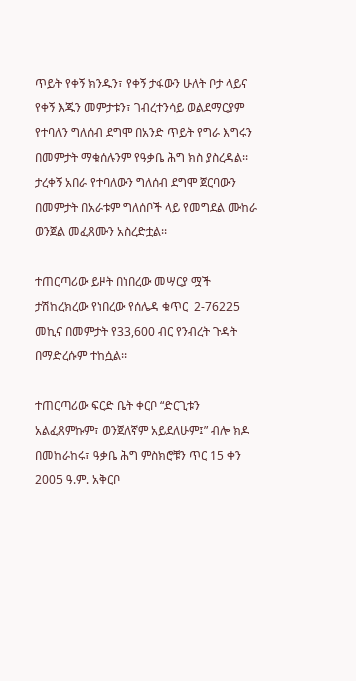ጥይት የቀኝ ክንዱን፣ የቀኝ ታፋውን ሁለት ቦታ ላይና የቀኝ እጁን መምታቱን፣ ገብረተንሳይ ወልደማርያም የተባለን ግለሰብ ደግሞ በአንድ ጥይት የግራ እግሩን በመምታት ማቁሰሉንም የዓቃቤ ሕግ ክስ ያስረዳል፡፡ ታረቀኝ አበራ የተባለውን ግለሰብ ደግሞ ጀርባውን በመምታት በአራቱም ግለሰቦች ላይ የመግደል ሙከራ ወንጀል መፈጸሙን አስረድቷል፡፡

ተጠርጣሪው ይዞት በነበረው መሣርያ ሟች ታሽከረክረው የነበረው የሰሌዳ ቁጥር  2-76225 መኪና በመምታት የ33,600 ብር የንብረት ጉዳት በማድረሱም ተከሷል፡፡

ተጠርጣሪው ፍርድ ቤት ቀርቦ “ድርጊቱን አልፈጸምኩም፣ ወንጀለኛም አይደለሁም፤” ብሎ ክዶ በመከራከሩ፣ ዓቃቤ ሕግ ምስክሮቹን ጥር 15 ቀን 2005 ዓ.ም. አቅርቦ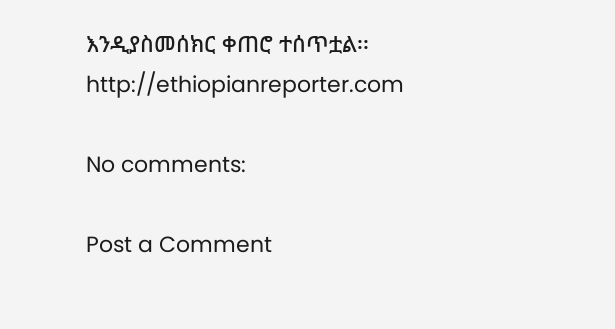እንዲያስመሰክር ቀጠሮ ተሰጥቷል፡፡
http://ethiopianreporter.com

No comments:

Post a Comment